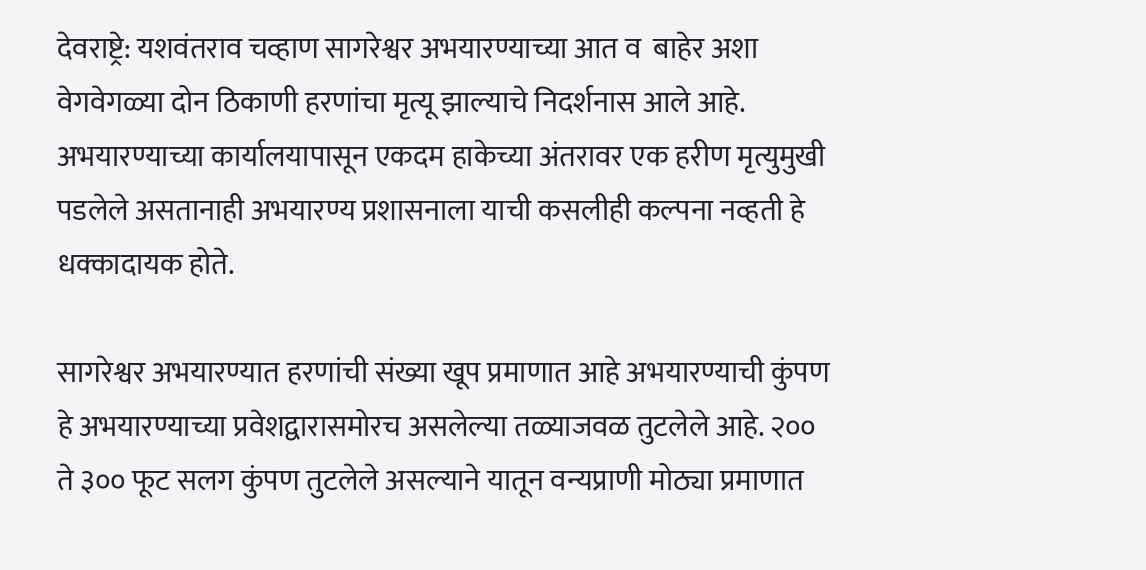देवराष्ट्रे: यशवंतराव चव्हाण सागरेश्वर अभयारण्याच्या आत व  बाहेर अशा वेगवेगळ्या दोन ठिकाणी हरणांचा मृत्यू झाल्याचे निदर्शनास आले आहे. अभयारण्याच्या कार्यालयापासून एकदम हाकेच्या अंतरावर एक हरीण मृत्युमुखी पडलेले असतानाही अभयारण्य प्रशासनाला याची कसलीही कल्पना नव्हती हे धक्कादायक होते.

सागरेश्वर अभयारण्यात हरणांची संख्या खूप प्रमाणात आहे अभयारण्याची कुंपण हे अभयारण्याच्या प्रवेशद्वारासमोरच असलेल्या तळ्याजवळ तुटलेले आहे. २०० ते ३०० फूट सलग कुंपण तुटलेले असल्याने यातून वन्यप्राणी मोठ्या प्रमाणात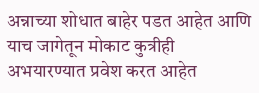अन्नाच्या शोधात बाहेर पडत आहेत आणि याच जागेतून मोकाट कुत्रीही अभयारण्यात प्रवेश करत आहेत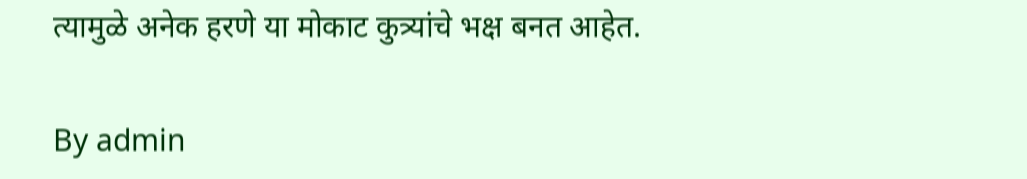त्यामुळे अनेक हरणे या मोकाट कुत्र्यांचे भक्ष बनत आहेत.

By admin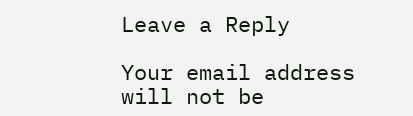Leave a Reply

Your email address will not be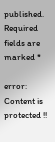published. Required fields are marked *

error: Content is protected !!